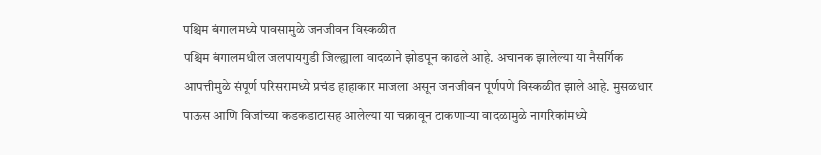पश्चिम बंगालमध्ये पावसामुळे जनजीवन विस्कळीत
पश्चिम बंगालमधील जलपायगुडी जिल्ह्याला वादळाने झोडपून काढले आहे. अचानक झालेल्या या नैसर्गिक आपत्तीमुळे संपूर्ण परिसरामध्ये प्रचंड हाहाकार माजला असून जनजीवन पूर्णपणे विस्कळीत झाले आहे. मुसळधार पाऊस आणि विजांच्या कडकडाटासह आलेल्या या चक्रावून टाकणाऱ्या वादळामुळे नागरिकांमध्ये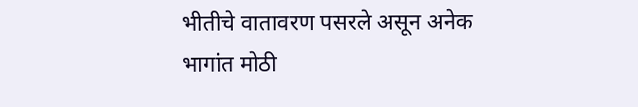भीतीचे वातावरण पसरले असून अनेक भागांत मोठी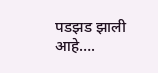पडझड झाली आहे….